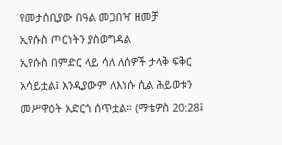የመታሰቢያው በዓል መጋበዣ ዘመቻ
ኢየሱስ ጦርነትን ያስወግዳል
ኢየሱስ በምድር ላይ ሳለ ለሰዎች ታላቅ ፍቅር አሳይቷል፤ እንዲያውም ለእነሱ ሲል ሕይወቱን መሥዋዕት አድርጎ ሰጥቷል። (ማቴዎስ 20:28፤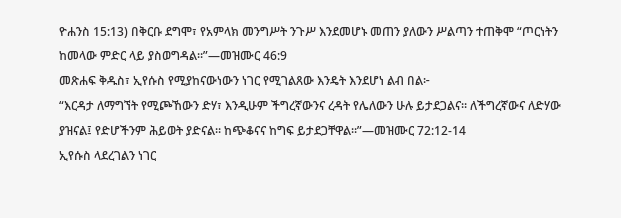ዮሐንስ 15:13) በቅርቡ ደግሞ፣ የአምላክ መንግሥት ንጉሥ እንደመሆኑ መጠን ያለውን ሥልጣን ተጠቅሞ “ጦርነትን ከመላው ምድር ላይ ያስወግዳል።”—መዝሙር 46:9
መጽሐፍ ቅዱስ፣ ኢየሱስ የሚያከናውነውን ነገር የሚገልጸው እንዴት እንደሆነ ልብ በል፦
“እርዳታ ለማግኘት የሚጮኸውን ድሃ፣ እንዲሁም ችግረኛውንና ረዳት የሌለውን ሁሉ ይታደጋልና። ለችግረኛውና ለድሃው ያዝናል፤ የድሆችንም ሕይወት ያድናል። ከጭቆናና ከግፍ ይታደጋቸዋል።”—መዝሙር 72:12-14
ኢየሱስ ላደረገልን ነገር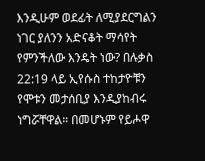እንዲሁም ወደፊት ለሚያደርግልን ነገር ያለንን አድናቆት ማሳየት የምንችለው እንዴት ነው? በሉቃስ 22:19 ላይ ኢየሱስ ተከታዮቹን የሞቱን መታሰቢያ እንዲያከብሩ ነግሯቸዋል። በመሆኑም የይሖዋ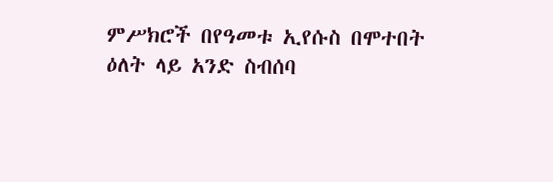ምሥክሮች በየዓመቱ ኢየሱስ በሞተበት ዕለት ላይ አንድ ስብሰባ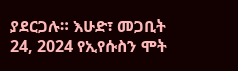ያደርጋሉ። እሁድ፣ መጋቢት 24, 2024 የኢየሱስን ሞት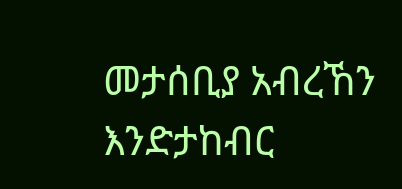መታሰቢያ አብረኸን እንድታከብር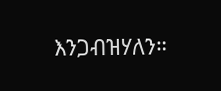እንጋብዝሃለን።